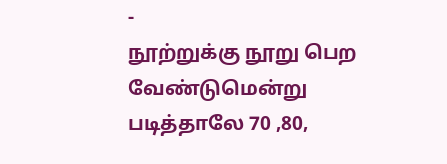-
நூற்றுக்கு நூறு பெற வேண்டுமென்று படித்தாலே 70 ,80,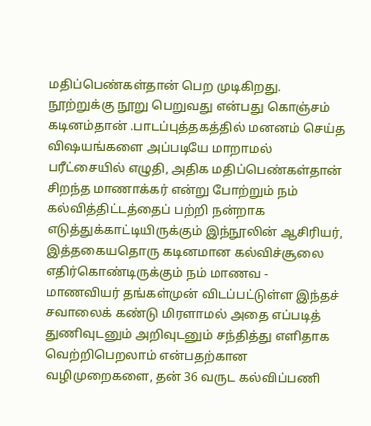மதிப்பெண்கள்தான் பெற முடிகிறது. நூற்றுக்கு நூறு பெறுவது என்பது கொஞ்சம் கடினம்தான் .பாடப்புத்தகத்தில் மனனம் செய்த விஷயங்களை அப்படியே மாறாமல் பரீட்சையில் எழுதி, அதிக மதிப்பெண்கள்தான் சிறந்த மாணாக்கர் என்று போற்றும் நம் கல்வித்திட்டத்தைப் பற்றி நன்றாக எடுத்துக்காட்டியிருக்கும் இந்நூலின் ஆசிரியர், இத்தகையதொரு கடினமான கல்விச்சூலை எதிர்கொண்டிருக்கும் நம் மாணவ - மாணவியர் தங்கள்முன் விடப்பட்டுள்ள இந்தச் சவாலைக் கண்டு மிரளாமல் அதை எப்படித் துணிவுடனும் அறிவுடனும் சந்தித்து எளிதாக வெற்றிபெறலாம் என்பதற்கான வழிமுறைகளை, தன் 36 வருட கல்விப்பணி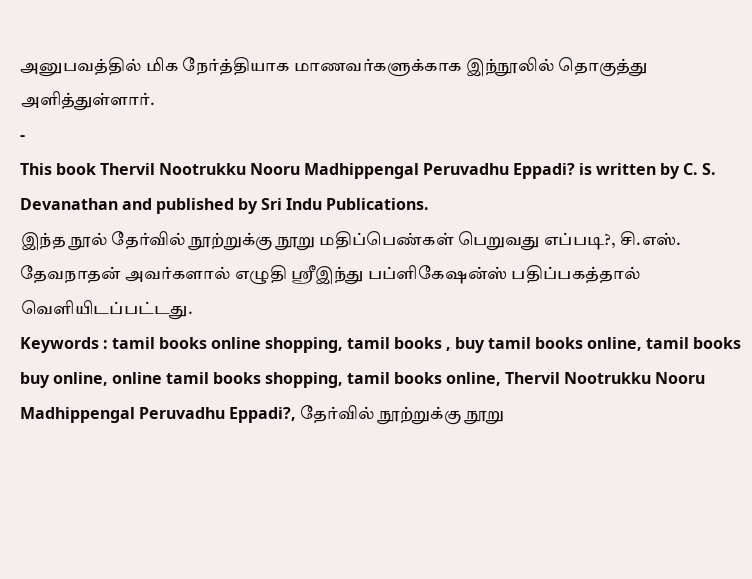அனுபவத்தில் மிக நேர்த்தியாக மாணவர்களுக்காக இந்நூலில் தொகுத்து அளித்துள்ளார்.
-
This book Thervil Nootrukku Nooru Madhippengal Peruvadhu Eppadi? is written by C. S. Devanathan and published by Sri Indu Publications.
இந்த நூல் தேர்வில் நூற்றுக்கு நூறு மதிப்பெண்கள் பெறுவது எப்படி?, சி.எஸ். தேவநாதன் அவர்களால் எழுதி ஸ்ரீஇந்து பப்ளிகேஷன்ஸ் பதிப்பகத்தால் வெளியிடப்பட்டது.
Keywords : tamil books online shopping, tamil books , buy tamil books online, tamil books buy online, online tamil books shopping, tamil books online, Thervil Nootrukku Nooru Madhippengal Peruvadhu Eppadi?, தேர்வில் நூற்றுக்கு நூறு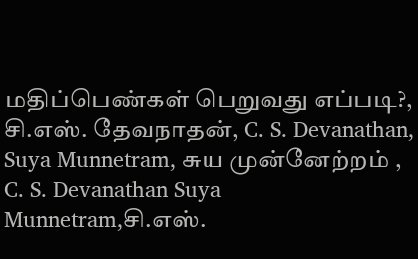மதிப்பெண்கள் பெறுவது எப்படி?, சி.எஸ். தேவநாதன், C. S. Devanathan, Suya Munnetram, சுய முன்னேற்றம் , C. S. Devanathan Suya Munnetram,சி.எஸ்.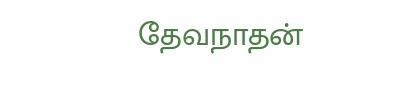தேவநாதன்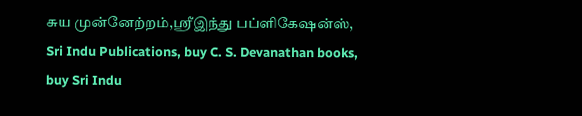சுய முன்னேற்றம்,ஸ்ரீஇந்து பப்ளிகேஷன்ஸ், Sri Indu Publications, buy C. S. Devanathan books, buy Sri Indu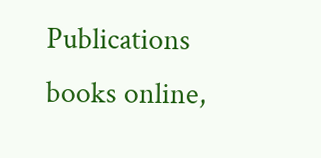Publications books online,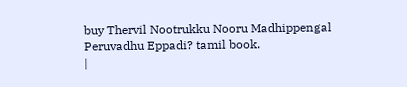buy Thervil Nootrukku Nooru Madhippengal Peruvadhu Eppadi? tamil book.
|